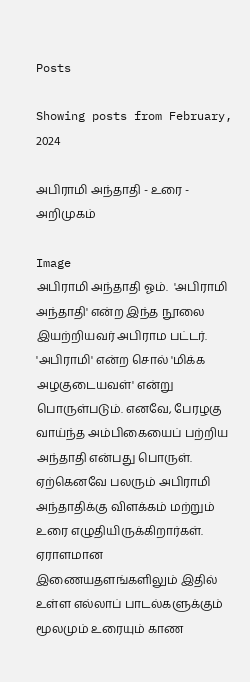Posts

Showing posts from February, 2024

அபிராமி அந்தாதி - உரை - அறிமுகம்

Image
அபிராமி அந்தாதி ஓம்.  'அபிராமி அந்தாதி' என்ற இந்த நூலை இயற்றியவர் அபிராம பட்டர். 'அபிராமி' என்ற சொல் 'மிக்க அழகுடையவள்' என்று பொருள்படும். எனவே, பேரழகு வாய்ந்த அம்பிகையைப் பற்றிய அந்தாதி என்பது பொருள். ஏற்கெனவே பலரும் அபிராமி அந்தாதிக்கு விளக்கம் மற்றும் உரை எழுதியிருக்கிறார்கள். ஏராளமான இணையதளங்களிலும் இதில் உள்ள எல்லாப் பாடல்களுக்கும் மூலமும் உரையும் காண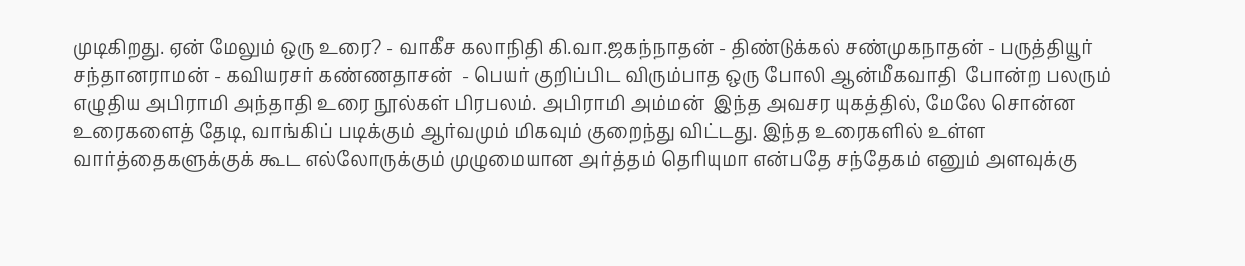முடிகிறது. ஏன் மேலும் ஒரு உரை? - வாகீச கலாநிதி கி.வா.ஜகந்நாதன் - திண்டுக்கல் சண்முகநாதன் - பருத்தியூர் சந்தானராமன் - கவியரசர் கண்ணதாசன்  - பெயர் குறிப்பிட விரும்பாத ஒரு போலி ஆன்மீகவாதி  போன்ற பலரும் எழுதிய அபிராமி அந்தாதி உரை நூல்கள் பிரபலம். அபிராமி அம்மன்  இந்த அவசர யுகத்தில், மேலே சொன்ன உரைகளைத் தேடி, வாங்கிப் படிக்கும் ஆர்வமும் மிகவும் குறைந்து விட்டது. இந்த உரைகளில் உள்ள வார்த்தைகளுக்குக் கூட எல்லோருக்கும் முழுமையான அர்த்தம் தெரியுமா என்பதே சந்தேகம் எனும் அளவுக்கு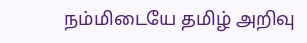நம்மிடையே தமிழ் அறிவு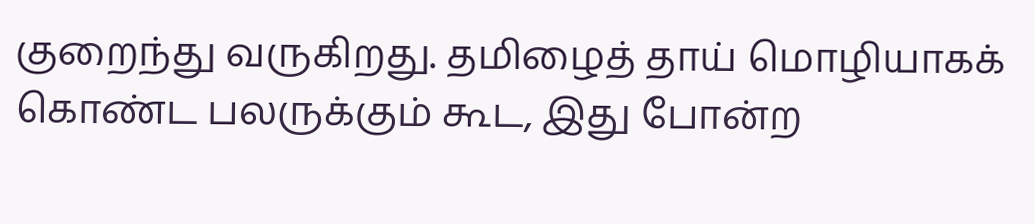குறைந்து வருகிறது. தமிழைத் தாய் மொழியாகக் கொண்ட பலருக்கும் கூட, இது போன்ற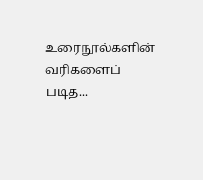உரைநூல்களின் வரிகளைப் படித...